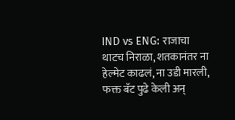IND vs ENG: राजाचा थाटच निराळा, शतकानंतर ना हेल्मेट काढलं, ना उडी मारली, फक्त बॅट पुढे केली अन्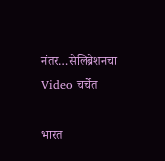नंतर…सेलिब्रेशनचा Video चर्चेत

भारत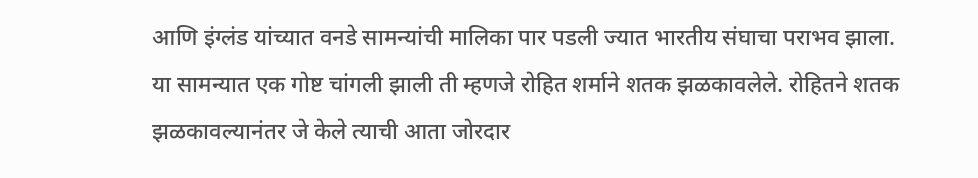आणि इंग्लंड यांच्यात वनडे सामन्यांची मालिका पार पडली ज्यात भारतीय संघाचा पराभव झाला. या सामन्यात एक गोष्ट चांगली झाली ती म्हणजे रोहित शर्माने शतक झळकावलेले. रोहितने शतक झळकावल्यानंतर जे केले त्याची आता जोरदार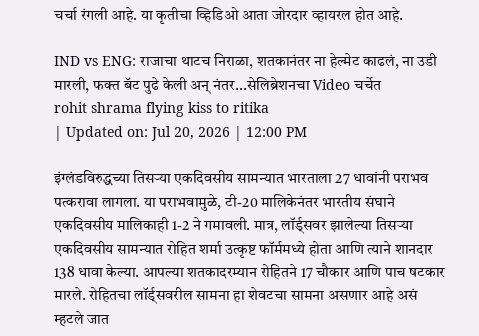चर्चा रंगली आहे. या कृतीचा व्हिडिओ आता जोरदार व्हायरल होत आहे.

IND vs ENG: राजाचा थाटच निराळा, शतकानंतर ना हेल्मेट काढलं, ना उडी मारली, फक्त बॅट पुढे केली अन् नंतर...सेलिब्रेशनचा Video चर्चेत
rohit shrama flying kiss to ritika
| Updated on: Jul 20, 2026 | 12:00 PM

इंग्लंडविरुद्धच्या तिसऱ्या एकदिवसीय सामन्यात भारताला 27 धावांनी पराभव पत्करावा लागला. या पराभवामुळे, टी-20 मालिकेनंतर भारतीय संघाने एकदिवसीय मालिकाही 1-2 ने गमावली. मात्र, लॉर्ड्सवर झालेल्या तिसऱ्या एकदिवसीय सामन्यात रोहित शर्मा उत्कृष्ट फॉर्ममध्ये होता आणि त्याने शानदार 138 धावा केल्या. आपल्या शतकादरम्यान रोहितने 17 चौकार आणि पाच षटकार मारले. रोहितचा लॉर्ड्सवरील सामना हा शेवटचा सामना असणार आहे असं म्हटले जात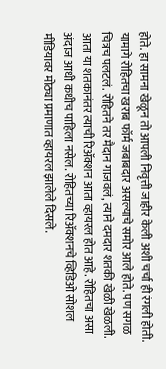होते. हा सामना खेळून तो आपली निवृत्ती जाहीर केली अशी चर्चा ही रंगली होती. यामागे रोहितचा खराब फॉर्म जबाबदार असल्याचे समोर आले होते. पण सगळ चित्रच पलटलं. रोहितने तर मैदान गाजवलं, त्याने दमदार शतकी खेळी खेळली. आता या शतकानंतर त्याची रिॲक्शन आता व्हायरल होत आहे. रोहितचा असा अंदाज आधी कधीच पाहिला नसेल. रोहितच्या रिॲक्शनचे व्हिडिओ सोशल मीडियावर मोठ्या प्रमाणात व्हायरल झालेले दिसले.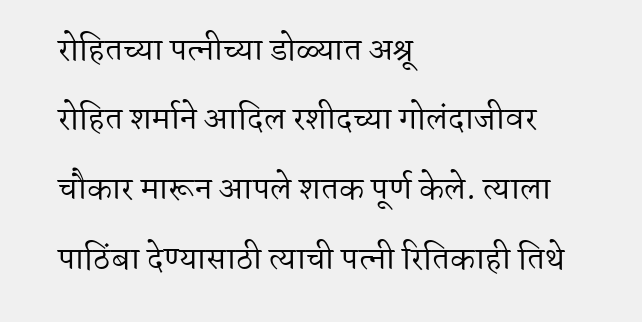रोहितच्या पत्नीच्या डोळ्यात अश्रू
रोहित शर्माने आदिल रशीदच्या गोलंदाजीवर चौकार मारून आपले शतक पूर्ण केले. त्याला पाठिंबा देण्यासाठी त्याची पत्नी रितिकाही तिथे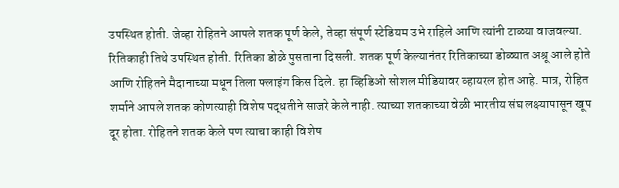उपस्थित होती. जेव्हा रोहितने आपले शतक पूर्ण केले, तेव्हा संपूर्ण स्टेडियम उभे राहिले आणि त्यांनी टाळ्या वाजवल्या. रितिकाही तिथे उपस्थित होती. रितिका डोळे पुसताना दिसली. शतक पूर्ण केल्यानंतर रितिकाच्या डोळ्यात अश्रू आले होते आणि रोहितने मैदानाच्या मधून तिला फ्लाइंग किस दिले. हा व्हिडिओ सोशल मीडियावर व्हायरल होत आहे. मात्र, रोहित शर्माने आपले शतक कोणत्याही विशेष पद्धतीने साजरे केले नाही. त्याच्या शतकाच्या वेळी भारतीय संघ लक्ष्यापासून खूप दूर होता. रोहितने शतक केले पण त्याचा काही विशेष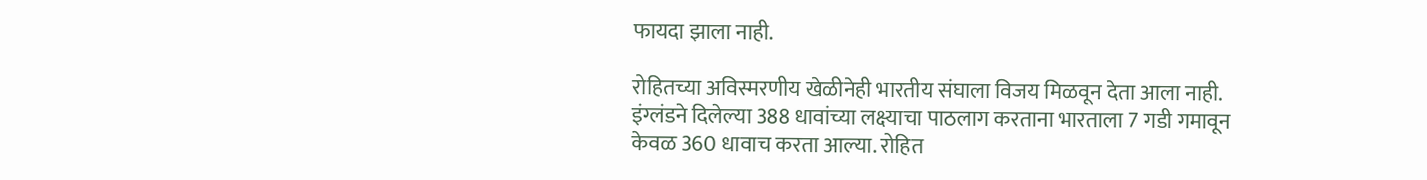फायदा झाला नाही.

रोहितच्या अविस्मरणीय खेळीनेही भारतीय संघाला विजय मिळवून देता आला नाही. इंग्लंडने दिलेल्या 388 धावांच्या लक्ष्याचा पाठलाग करताना भारताला 7 गडी गमावून केवळ 360 धावाच करता आल्या. रोहित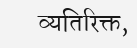व्यतिरिक्त,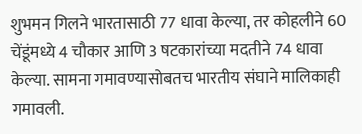शुभमन गिलने भारतासाठी 77 धावा केल्या, तर कोहलीने 60 चेंडूंमध्ये 4 चौकार आणि 3 षटकारांच्या मदतीने 74 धावा केल्या. सामना गमावण्यासोबतच भारतीय संघाने मालिकाही गमावली.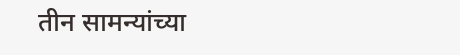तीन सामन्यांच्या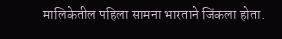मालिकेतील पहिला सामना भारताने जिंकला होता.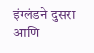इंग्लंडने दुसरा आणि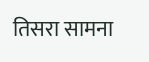तिसरा सामना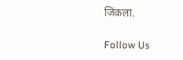जिंकला.

Follow Us